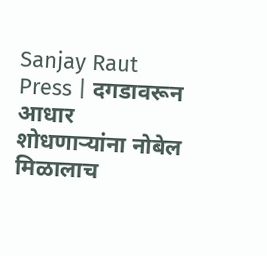Sanjay Raut Press | दगडावरून आधार शोधणाऱ्यांना नोबेल मिळालाच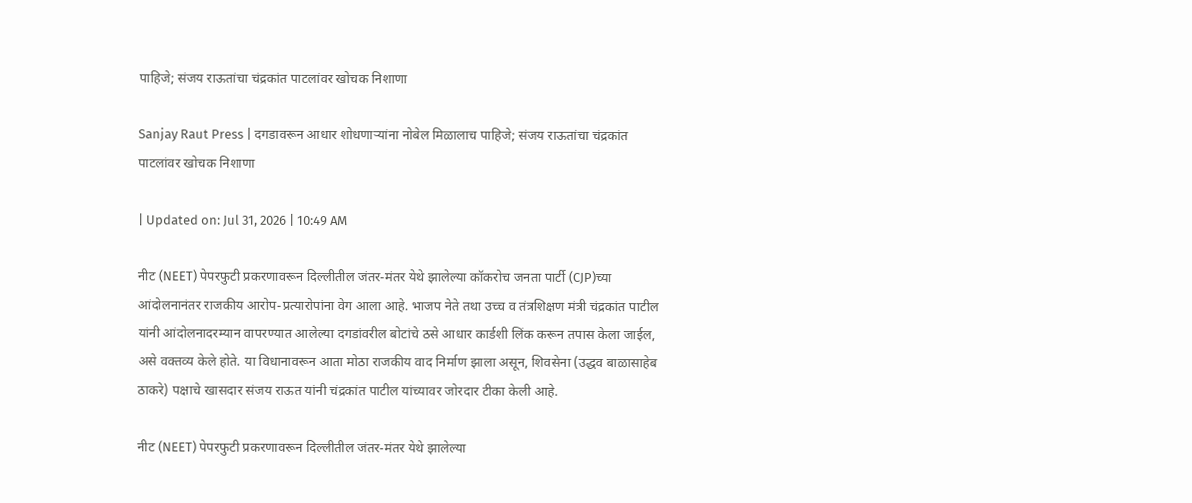पाहिजे; संजय राऊतांचा चंद्रकांत पाटलांवर खोचक निशाणा

Sanjay Raut Press | दगडावरून आधार शोधणाऱ्यांना नोबेल मिळालाच पाहिजे; संजय राऊतांचा चंद्रकांत पाटलांवर खोचक निशाणा

| Updated on: Jul 31, 2026 | 10:49 AM

नीट (NEET) पेपरफुटी प्रकरणावरून दिल्लीतील जंतर-मंतर येथे झालेल्या कॉकरोच जनता पार्टी (CJP)च्या आंदोलनानंतर राजकीय आरोप-प्रत्यारोपांना वेग आला आहे. भाजप नेते तथा उच्च व तंत्रशिक्षण मंत्री चंद्रकांत पाटील यांनी आंदोलनादरम्यान वापरण्यात आलेल्या दगडांवरील बोटांचे ठसे आधार कार्डशी लिंक करून तपास केला जाईल, असे वक्तव्य केले होते. या विधानावरून आता मोठा राजकीय वाद निर्माण झाला असून, शिवसेना (उद्धव बाळासाहेब ठाकरे) पक्षाचे खासदार संजय राऊत यांनी चंद्रकांत पाटील यांच्यावर जोरदार टीका केली आहे.

नीट (NEET) पेपरफुटी प्रकरणावरून दिल्लीतील जंतर-मंतर येथे झालेल्या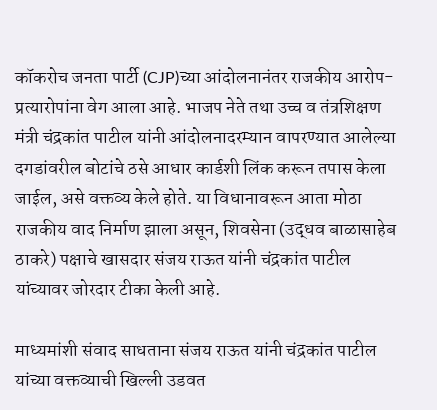कॉकरोच जनता पार्टी (CJP)च्या आंदोलनानंतर राजकीय आरोप-प्रत्यारोपांना वेग आला आहे. भाजप नेते तथा उच्च व तंत्रशिक्षण मंत्री चंद्रकांत पाटील यांनी आंदोलनादरम्यान वापरण्यात आलेल्या दगडांवरील बोटांचे ठसे आधार कार्डशी लिंक करून तपास केला जाईल, असे वक्तव्य केले होते. या विधानावरून आता मोठा राजकीय वाद निर्माण झाला असून, शिवसेना (उद्धव बाळासाहेब ठाकरे) पक्षाचे खासदार संजय राऊत यांनी चंद्रकांत पाटील यांच्यावर जोरदार टीका केली आहे.

माध्यमांशी संवाद साधताना संजय राऊत यांनी चंद्रकांत पाटील यांच्या वक्तव्याची खिल्ली उडवत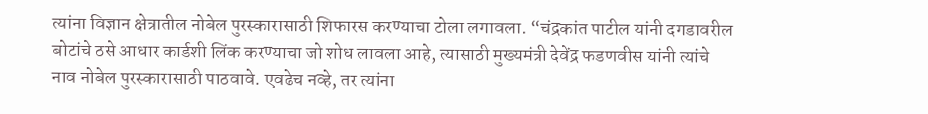त्यांना विज्ञान क्षेत्रातील नोबेल पुरस्कारासाठी शिफारस करण्याचा टोला लगावला. “चंद्रकांत पाटील यांनी दगडावरील बोटांचे ठसे आधार कार्डशी लिंक करण्याचा जो शोध लावला आहे, त्यासाठी मुख्यमंत्री देवेंद्र फडणवीस यांनी त्यांचे नाव नोबेल पुरस्कारासाठी पाठवावे. एवढेच नव्हे, तर त्यांना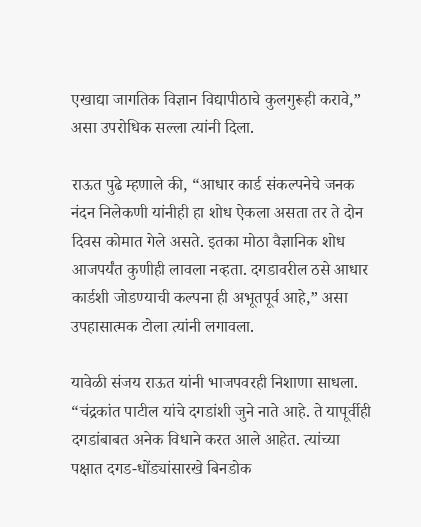एखाद्या जागतिक विज्ञान विद्यापीठाचे कुलगुरूही करावे,” असा उपरोधिक सल्ला त्यांनी दिला.

राऊत पुढे म्हणाले की, “आधार कार्ड संकल्पनेचे जनक नंदन निलेकणी यांनीही हा शोध ऐकला असता तर ते दोन दिवस कोमात गेले असते. इतका मोठा वैज्ञानिक शोध आजपर्यंत कुणीही लावला नव्हता. दगडावरील ठसे आधार कार्डशी जोडण्याची कल्पना ही अभूतपूर्व आहे,” असा उपहासात्मक टोला त्यांनी लगावला.

यावेळी संजय राऊत यांनी भाजपवरही निशाणा साधला. “चंद्रकांत पाटील यांचे दगडांशी जुने नाते आहे. ते यापूर्वीही दगडांबाबत अनेक विधाने करत आले आहेत. त्यांच्या पक्षात दगड-धोंड्यांसारखे बिनडोक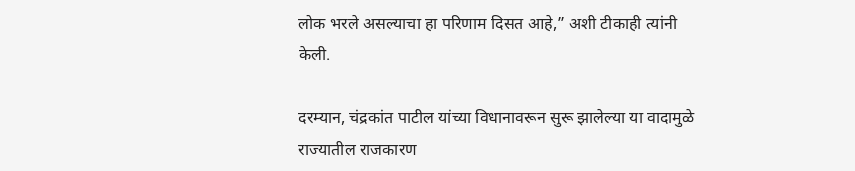लोक भरले असल्याचा हा परिणाम दिसत आहे,” अशी टीकाही त्यांनी केली.

दरम्यान, चंद्रकांत पाटील यांच्या विधानावरून सुरू झालेल्या या वादामुळे राज्यातील राजकारण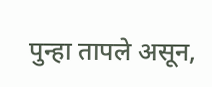पुन्हा तापले असून,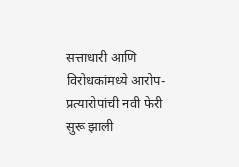सत्ताधारी आणि विरोधकांमध्ये आरोप-प्रत्यारोपांची नवी फेरी सुरू झाली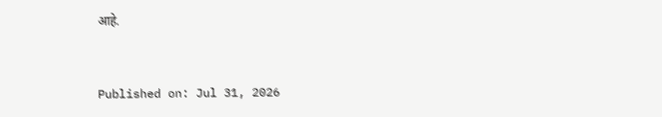आहे.



Published on: Jul 31, 2026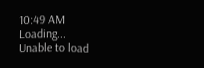10:49 AM
Loading...
Unable to load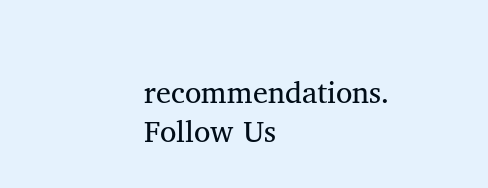recommendations.
Follow Us